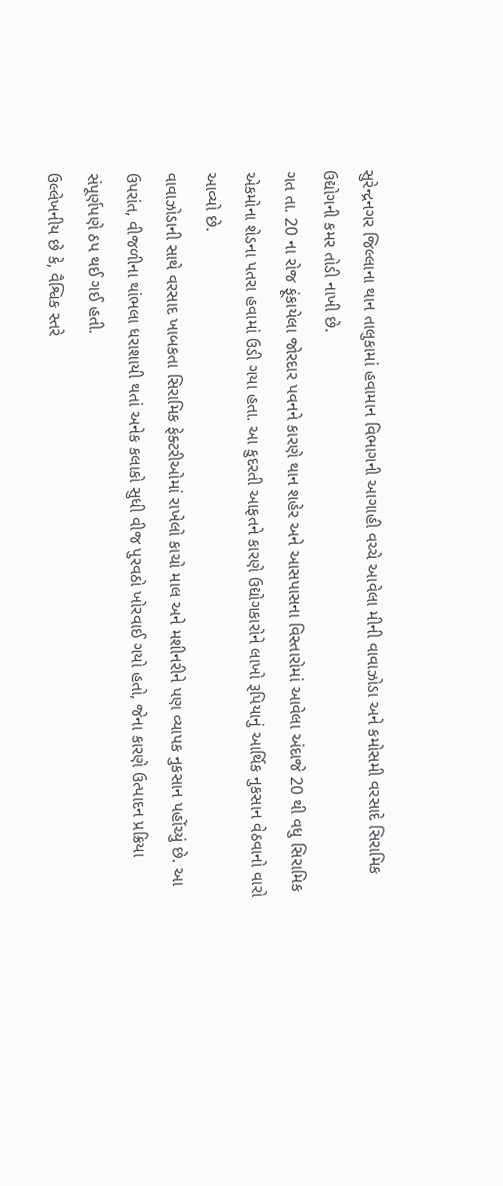સુરેન્દ્રનગર જિલ્લાના થાન તાલુકામાં હવામાન વિભાગની આગાહી વચ્ચે આવેલા મીની વાવાઝોડા અને કમોસમી વરસાદે સિરામિક ઉદ્યોગની કમર તોડી નાખી છે.
ગત તા. 20 ના રોજ ફૂંકાયેલા જોરદાર પવનને કારણે થાન શહેર અને આસપાસના વિસ્તારોમાં આવેલા અંદાજે 20 થી વધુ સિરામિક એકમોના શેડના પતરા હવામાં ઉડી ગયા હતા. આ કુદરતી આફતને કારણે ઉદ્યોગકારોને લાખો રૂપિયાનું આર્થિક નુકસાન વેઠવાનો વારો આવ્યો છે.
વાવાઝોડાની સાથે વરસાદ ખાબકતા સિરામિક ફેક્ટરીઓમાં રાખેલો કાચો માલ અને મશીનરીને પણ વ્યાપક નુકસાન પહોંચ્યું છે. આ ઉપરાંત, વીજળીના થાંભલા ધરાશાયી થતાં અનેક કલાકો સુધી વીજ પુરવઠો ખોરવાઈ ગયો હતો, જેના કારણે ઉત્પાદન પ્રક્રિયા સંપૂર્ણપણે ઠપ થઈ ગઈ હતી.
ઉલ્લેખનીય છે કે, વૈશ્વિક સ્તરે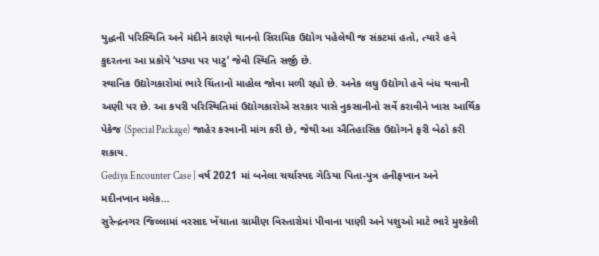યુદ્ધની પરિસ્થિતિ અને મંદીને કારણે થાનનો સિરામિક ઉદ્યોગ પહેલેથી જ સંકટમાં હતો, ત્યારે હવે કુદરતના આ પ્રકોપે ‘પડ્યા પર પાટુ’ જેવી સ્થિતિ સર્જી છે.
સ્થાનિક ઉદ્યોગકારોમાં ભારે ચિંતાનો માહોલ જોવા મળી રહ્યો છે. અનેક લઘુ ઉદ્યોગો હવે બંધ થવાની અણી પર છે. આ કપરી પરિસ્થિતિમાં ઉદ્યોગકારોએ સરકાર પાસે નુકસાનીનો સર્વે કરાવીને ખાસ આર્થિક પેકેજ (Special Package) જાહેર કરવાની માંગ કરી છે, જેથી આ ઐતિહાસિક ઉદ્યોગને ફરી બેઠો કરી શકાય.
Gediya Encounter Case | વર્ષ 2021 માં બનેલા ચર્ચાસ્પદ ગેડિયા પિતા-પુત્ર હનીફખાન અને મદીનખાન મલેક…
સુરેન્દ્રનગર જિલ્લામાં વરસાદ ખેંચાતા ગ્રામીણ વિસ્તારોમાં પીવાના પાણી અને પશુઓ માટે ભારે મુશ્કેલી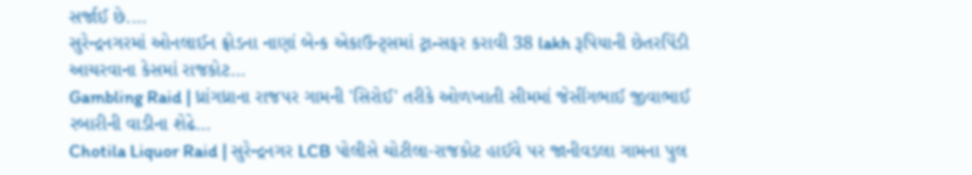સર્જાઈ છે.…
સુરેન્દ્રનગરમાં ઓનલાઈન ફ્રોડના નાણાં બેન્ક એકાઉન્ટ્સમાં ટ્રાન્સફર કરાવી 38 lakh રૂપિયાની છેતરપિંડી આચરવાના કેસમાં રાજકોટ…
Gambling Raid | ધ્રાંગધ્રાના રાજપર ગામની 'સિરોઈ' તરીકે ઓળખાતી સીમમાં જેસીંગભાઈ જીવાભાઈ રબારીની વાડીના શેઢે…
Chotila Liquor Raid | સુરેન્દ્રનગર LCB પોલીસે ચોટીલા-રાજકોટ હાઈવે પર જાનીવડલા ગામના પુલ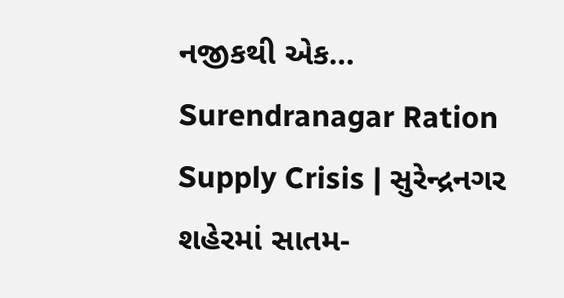નજીકથી એક…
Surendranagar Ration Supply Crisis | સુરેન્દ્રનગર શહેરમાં સાતમ-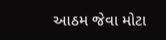આઠમ જેવા મોટા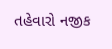તહેવારો નજીક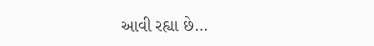આવી રહ્યા છે…